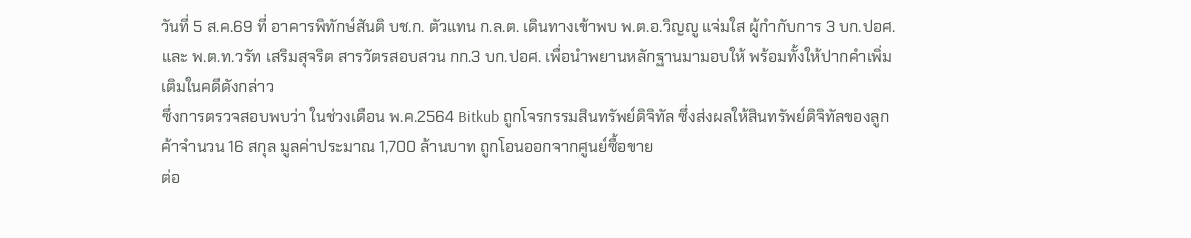วันที่ 5 ส.ค.69 ที่ อาคารพิทักษ์สันติ บช.ก. ตัวแทน ก.ล.ต. เดินทางเข้าพบ พ.ต.อ.วิญญู แจ่มใส ผู้กำกับการ 3 บก.ปอศ. และ พ.ต.ท.วรัท เสริมสุจริต สารวัตรสอบสวน กก.3 บก.ปอศ. เพื่อนำพยานหลักฐานมามอบให้ พร้อมทั้งให้ปากคำเพิ่มเติมในคดีดังกล่าว
ซึ่งการตรวจสอบพบว่า ในช่วงเดือน พ.ค.2564 Bitkub ถูกโจรกรรมสินทรัพย์ดิจิทัล ซึ่งส่งผลให้สินทรัพย์ดิจิทัลของลูกค้าจำนวน 16 สกุล มูลค่าประมาณ 1,700 ล้านบาท ถูกโอนออกจากศูนย์ซื้อขาย
ต่อ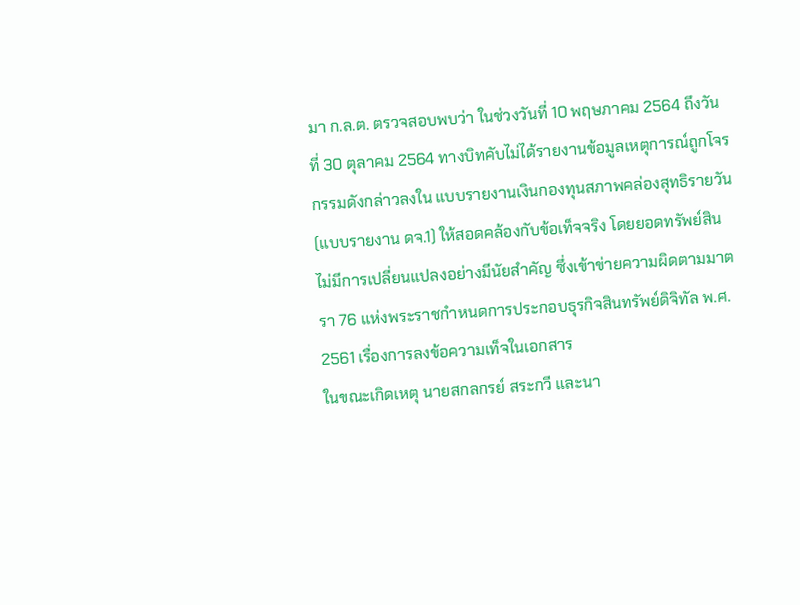มา ก.ล.ต. ตรวจสอบพบว่า ในช่วงวันที่ 10 พฤษภาคม 2564 ถึงวันที่ 30 ตุลาคม 2564 ทางบิทคับไม่ได้รายงานข้อมูลเหตุการณ์ถูกโจรกรรมดังกล่าวลงใน แบบรายงานเงินกองทุนสภาพคล่องสุทธิรายวัน (แบบรายงาน ดจ.1) ให้สอดคล้องกับข้อเท็จจริง โดยยอดทรัพย์สินไม่มีการเปลี่ยนแปลงอย่างมีนัยสำคัญ ซึ่งเข้าข่ายความผิดตามมาตรา 76 แห่งพระราชกำหนดการประกอบธุรกิจสินทรัพย์ดิจิทัล พ.ศ. 2561 เรื่องการลงข้อความเท็จในเอกสาร
ในขณะเกิดเหตุ นายสกลกรย์ สระกวี และนา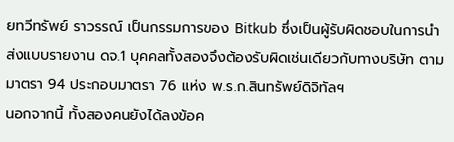ยทวีทรัพย์ ราวรรณ์ เป็นกรรมการของ Bitkub ซึ่งเป็นผู้รับผิดชอบในการนำส่งแบบรายงาน ดจ.1 บุคคลทั้งสองจึงต้องรับผิดเช่นเดียวกับทางบริษัท ตามมาตรา 94 ประกอบมาตรา 76 แห่ง พ.ร.ก.สินทรัพย์ดิจิทัลฯ
นอกจากนี้ ทั้งสองคนยังได้ลงข้อค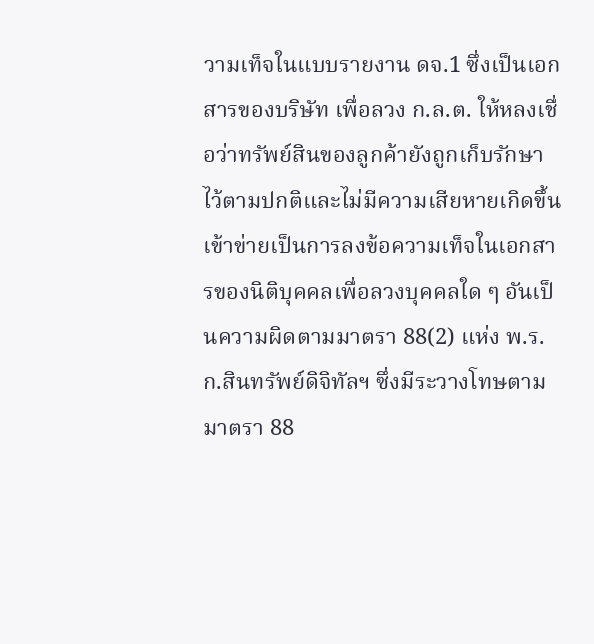วามเท็จในแบบรายงาน ดจ.1 ซึ่งเป็นเอกสารของบริษัท เพื่อลวง ก.ล.ต. ให้หลงเชื่อว่าทรัพย์สินของลูกค้ายังถูกเก็บรักษาไว้ตามปกติและไม่มีความเสียหายเกิดขึ้น เข้าข่ายเป็นการลงข้อความเท็จในเอกสารของนิติบุคคลเพื่อลวงบุคคลใด ๆ อันเป็นความผิดตามมาตรา 88(2) แห่ง พ.ร.ก.สินทรัพย์ดิจิทัลฯ ซึ่งมีระวางโทษตามมาตรา 88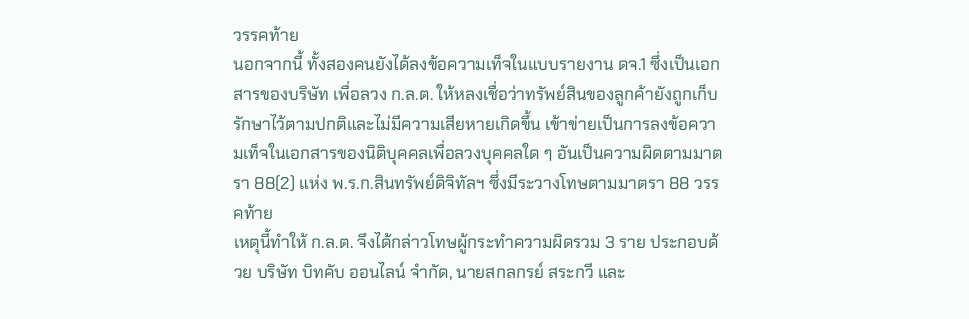วรรคท้าย
นอกจากนี้ ทั้งสองคนยังได้ลงข้อความเท็จในแบบรายงาน ดจ.1 ซึ่งเป็นเอกสารของบริษัท เพื่อลวง ก.ล.ต. ให้หลงเชื่อว่าทรัพย์สินของลูกค้ายังถูกเก็บรักษาไว้ตามปกติและไม่มีความเสียหายเกิดขึ้น เข้าข่ายเป็นการลงข้อความเท็จในเอกสารของนิติบุคคลเพื่อลวงบุคคลใด ๆ อันเป็นความผิดตามมาตรา 88(2) แห่ง พ.ร.ก.สินทรัพย์ดิจิทัลฯ ซึ่งมีระวางโทษตามมาตรา 88 วรรคท้าย
เหตุนี้ทำให้ ก.ล.ต. จึงได้กล่าวโทษผู้กระทำความผิดรวม 3 ราย ประกอบด้วย บริษัท บิทคับ ออนไลน์ จำกัด, นายสกลกรย์ สระกวี และ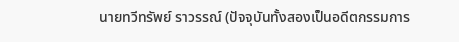นายทวีทรัพย์ ราวรรณ์ (ปัจจุบันทั้งสองเป็นอดีตกรรมการ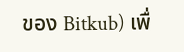ของ Bitkub) เพื่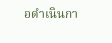อดำเนินกา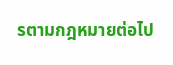รตามกฎหมายต่อไป